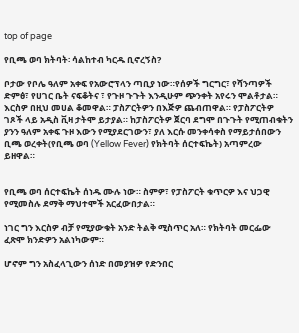top of page

የቢጫ ወባ ክትባት፡ ሳልከተብ ካርዱ ቢኖረኝስ?

ቦታው የቦሌ ዓለም አቀፍ የአውሮፕላን ጣቢያ ነው።የሰዎች ግርግር፣ የሻንጣዎች ድምፅ፣ የሀገር ቤት ናፍቆትና ፣ የጉዞ ጉጉት እንዲሁም ጭንቀት አየሩን ሞልቶታል። እርስዎ በዚህ መሀል ቆመዋል። ፓስፖርትዎን በእጅዎ ጨብጠዋል። የፓስፖርትዎ ገጾች ላይ አዲስ ቪዛ ታትሞ ይታያል። ከፓስፖርትዎ ጀርባ ደግሞ በጉጉት የሚጠብቁትን ያንን ዓለም አቀፍ ጉዞ እውን የሚያደርገውን፣ ያለ እርሱ መንቀሳቀስ የማይታሰበውን ቢጫ ወረቀት(የቢጫ ወባ (Yellow Fever) የክትባት ሰርተፍኬት) አጣምረው ይዘዋል።


የቢጫ ወባ ሰርተፍኬት ሰነዱ ሙሉ ነው። ስምዎ፣ የፓስፖርት ቁጥርዎ እና ህጋዊ የሚመስሉ ደማቅ ማህተሞች አርፈውበታል።

ነገር ግን እርስዎ ብቻ የሚያውቁት አንድ ትልቅ ሚስጥር አለ። የክትባት መርፌው ፈጽሞ ክንድዎን አልነካውም።

ሆኖም ግን አስፈላጊውን ሰነድ በመያዝዎ የድንበር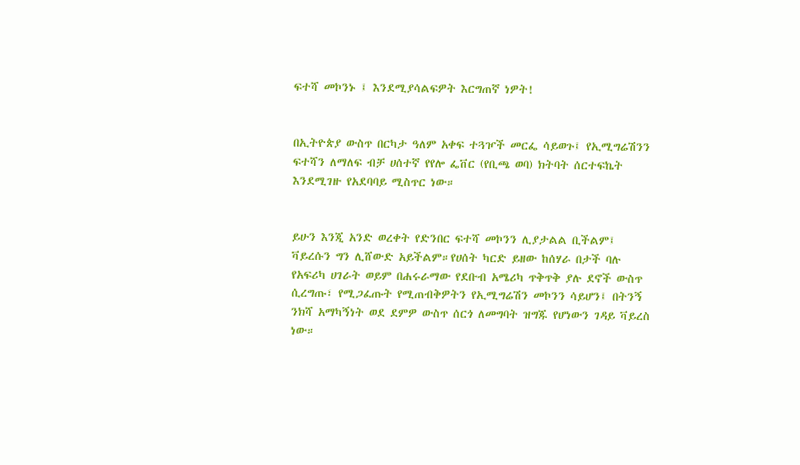ፍተሻ መኮንኑ ፤ እንደሚያሳልፍዎት እርግጠኛ ነዎት!


በኢትዮጵያ ውስጥ በርካታ ዓለም አቀፍ ተጓዦች መርፌ ሳይወጉ፤ የኢሚግሬሽንን ፍተሻን ለማለፍ ብቻ ሀሰተኛ የየሎ ፌቨር (የቢጫ ወባ) ክትባት ሰርተፍኬት እንደሚገዙ የአደባባይ ሚስጥር ነው።


ይሁን እንጂ አንድ ወረቀት የድንበር ፍተሻ መኮንን ሊያታልል ቢችልም፤ ቫይረሱን ግን ሊሸውድ አይችልም።የሀሰት ካርድ ይዘው ከሰሃራ በታች ባሉ የአፍሪካ ሀገራት ወይም በሐሩራማው የደቡብ አሜሪካ ጥቅጥቅ ያሉ ደኖች ውስጥ ሲረግጡ፣ የሚጋፈጡት የሚጠብቅዎትን የኢሚግሬሽን መኮንን ሳይሆን፤ በትንኝ ንክሻ አማካኝነት ወደ ደምዎ ውስጥ ሰርጎ ለመግባት ዝግጁ የሆነውን ገዳይ ቫይረስ ነው።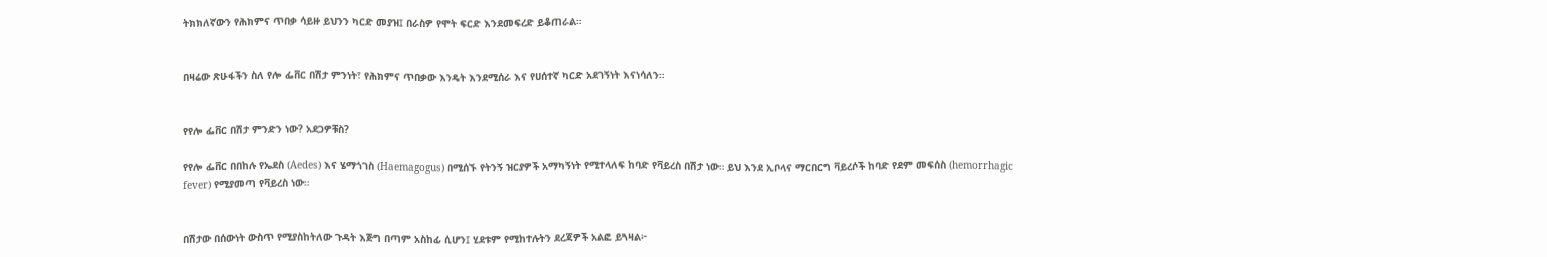ትክክለኛውን የሕክምና ጥበቃ ሳይዙ ይህንን ካርድ መያዝ፤ በራስዎ የሞት ፍርድ እንደመፍረድ ይቆጠራል።


በዛሬው ጽሁፋችን ስለ የሎ ፌቨር በሽታ ምንነት፣ የሕክምና ጥበቃው እንዴት እንደሚሰራ እና የሀሰተኛ ካርድ አደገኝነት እናነሳለን።


የየሎ ፌቨር በሽታ ምንድን ነው? አደጋዎቹስ?

የየሎ ፌቨር በበከሉ የኤደስ (Aedes) እና ሄማጎገስ (Haemagogus) በሚሰኙ የትንኝ ዝርያዎች አማካኝነት የሚተላለፍ ከባድ የቫይረስ በሽታ ነው። ይህ እንደ ኢቦላና ማርበርግ ቫይረሶች ከባድ የደም መፍሰስ (hemorrhagic fever) የሚያመጣ የቫይረስ ነው።


በሽታው በሰውነት ውስጥ የሚያስከትለው ጉዳት እጅግ በጣም አስከፊ ሲሆን፤ ሂደቱም የሚከተሉትን ደረጃዎች አልፎ ይጓዛል፦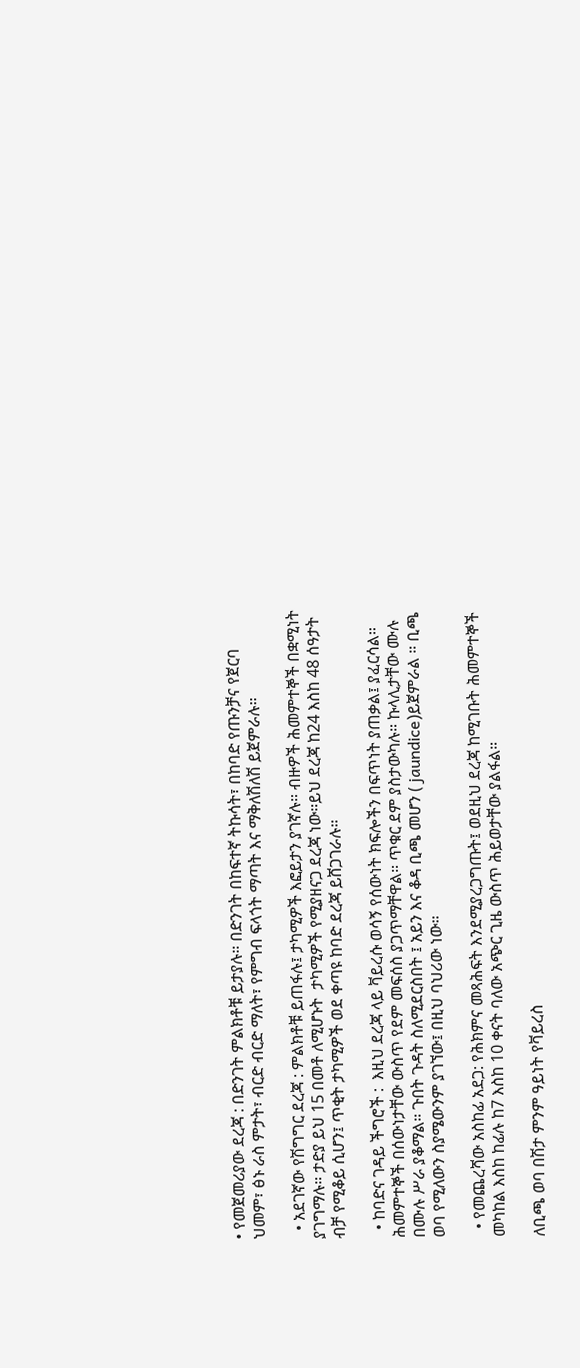• የመጀመሪያው ደረጃ : በድንገት ምልክቶቹ ይታያሉ። በድንገት በከፍተኛ ትኩሳት፣ በከባድ የጡንቻና የጀርባ ህመም፣ ፅኑ ራስ ምታት፣ ብርድ ብርድ ማለት፣ የምግብ ፍላጎት ማጣት እና ማቅለሽለሽ ይጀምራሉ።

  • አደገኛው የሽግግር ደረጃ : ምልክቶቹ ይጠፋሉ፤ ታካሚዎች እፎይታን ያገኛሉ። ብዙዎች ሕመምተኞች በቋሚነት ያገግማሉ። ታድያ ይህ 15 በመቶ ለሚሆኑት  ታካሚዎች የሚያዘናጋ ደረጃ ነው።ይህ ደረጃ ከ24 እስከ 48 ሰዓታት ብቻ የሚቆይ ሲሆን፤ ጥቂት ታካሚዎች ወደ ቀጣዩ ከባድ ደረጃ ይሸጋገራሉ።

  • ከባድና ገዳይ ችግሮች :  እዚህ ደረጃ ላይ ቫይረሱ ወሳኝ የሰውነት ክፍሎችን በፍጥነት ያጠቃል፤ ያፈርሳል። ሕመምተኞች በሰውነታቸው ውስጥ የደም መፍሰስ ያጋጥማቸዋል። ጥቁር ደም ያስታውካሉ። ኩላሊታቸው ሙሉ በሙሉ ሥራ ያቆማል። ጉበት ጉዳት ስለሚደርስበት ፤ አይን እና ቆዳ ቢጫ መሆን ( jaundice)ይጀምራል ። ቢጫ ወባ የሚለውን ስያሜውንም ያገኘው፤ በዚህ ባህሪው ነው።

  • የመጨረሻው አስከፊ አደጋ: የሕክምና መጻሕፍት እንደሚያረጋግጡት፤ ወደዚህ ደረጃ ከሚገቡት ሕመምተኞች መካከል እስከ ከፊሉ ከ7 እስከ 10 ቀናት ባለው አጭር ጊዜ ውስጥ ሕይወታቸው ያልፋል።

ለቢጫ ወባ በሽታ ምንም ዓይነት የቫይረስ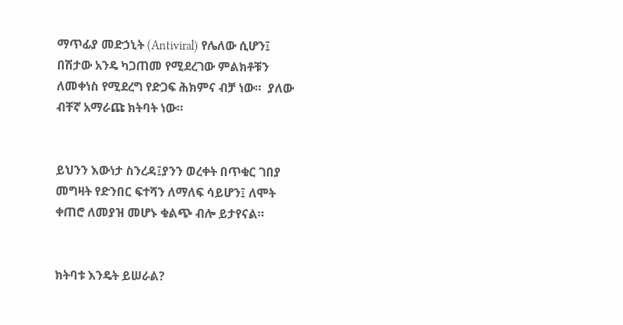ማጥፊያ መድኃኒት (Antiviral) የሌለው ሲሆን፤ በሽታው አንዴ ካጋጠመ የሚደረገው ምልክቶቹን ለመቀነስ የሚደረግ የድጋፍ ሕክምና ብቻ ነው።  ያለው ብቸኛ አማራጩ ክትባት ነው።


ይህንን እውነታ ስንረዳ፤ያንን ወረቀት በጥቁር ገበያ መግዛት የድንበር ፍተሻን ለማለፍ ሳይሆን፤ ለሞት ቀጠሮ ለመያዝ መሆኑ ቁልጭ ብሎ ይታየናል።


ክትባቱ እንዴት ይሠራል?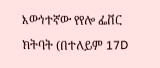እውነተኛው የየሎ ፌቨር ክትባት (በተለይም 17D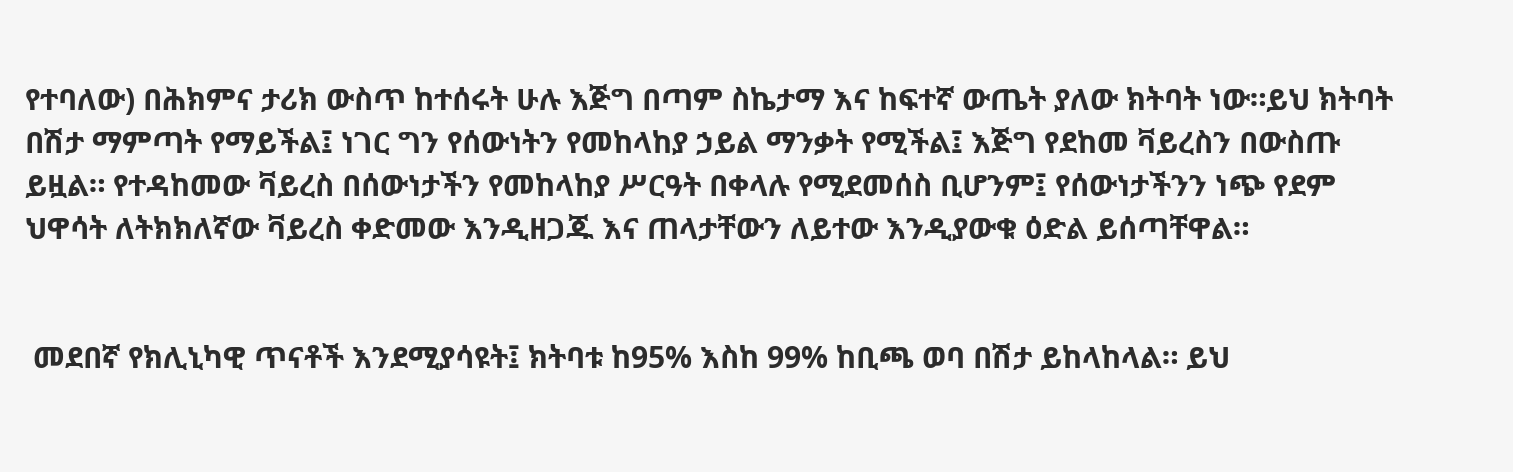የተባለው) በሕክምና ታሪክ ውስጥ ከተሰሩት ሁሉ እጅግ በጣም ስኬታማ እና ከፍተኛ ውጤት ያለው ክትባት ነው።ይህ ክትባት በሽታ ማምጣት የማይችል፤ ነገር ግን የሰውነትን የመከላከያ ኃይል ማንቃት የሚችል፤ እጅግ የደከመ ቫይረስን በውስጡ ይዟል። የተዳከመው ቫይረስ በሰውነታችን የመከላከያ ሥርዓት በቀላሉ የሚደመሰስ ቢሆንም፤ የሰውነታችንን ነጭ የደም ህዋሳት ለትክክለኛው ቫይረስ ቀድመው እንዲዘጋጁ እና ጠላታቸውን ለይተው እንዲያውቁ ዕድል ይሰጣቸዋል።


 መደበኛ የክሊኒካዊ ጥናቶች እንደሚያሳዩት፤ ክትባቱ ከ95% እስከ 99% ከቢጫ ወባ በሽታ ይከላከላል። ይህ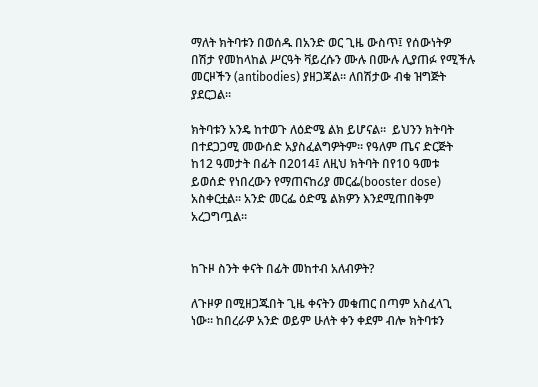ማለት ክትባቱን በወሰዱ በአንድ ወር ጊዜ ውስጥ፤ የሰውነትዎ በሽታ የመከላከል ሥርዓት ቫይረሱን ሙሉ በሙሉ ሊያጠፉ የሚችሉ መርዞችን (antibodies) ያዘጋጃል። ለበሽታው ብቁ ዝግጅት ያደርጋል።

ክትባቱን አንዴ ከተወጉ ለዕድሜ ልክ ይሆናል።  ይህንን ክትባት በተደጋጋሚ መውሰድ አያስፈልግዎትም። የዓለም ጤና ድርጅት ከ12 ዓመታት በፊት በ2014፤ ለዚህ ክትባት በየ10 ዓመቱ ይወሰድ የነበረውን የማጠናከሪያ መርፌ(booster dose) አስቀርቷል። አንድ መርፌ ዕድሜ ልክዎን እንደሚጠበቅም አረጋግጧል።


ከጉዞ ስንት ቀናት በፊት መከተብ አለብዎት?

ለጉዞዎ በሚዘጋጁበት ጊዜ ቀናትን መቁጠር በጣም አስፈላጊ ነው። ከበረራዎ አንድ ወይም ሁለት ቀን ቀደም ብሎ ክትባቱን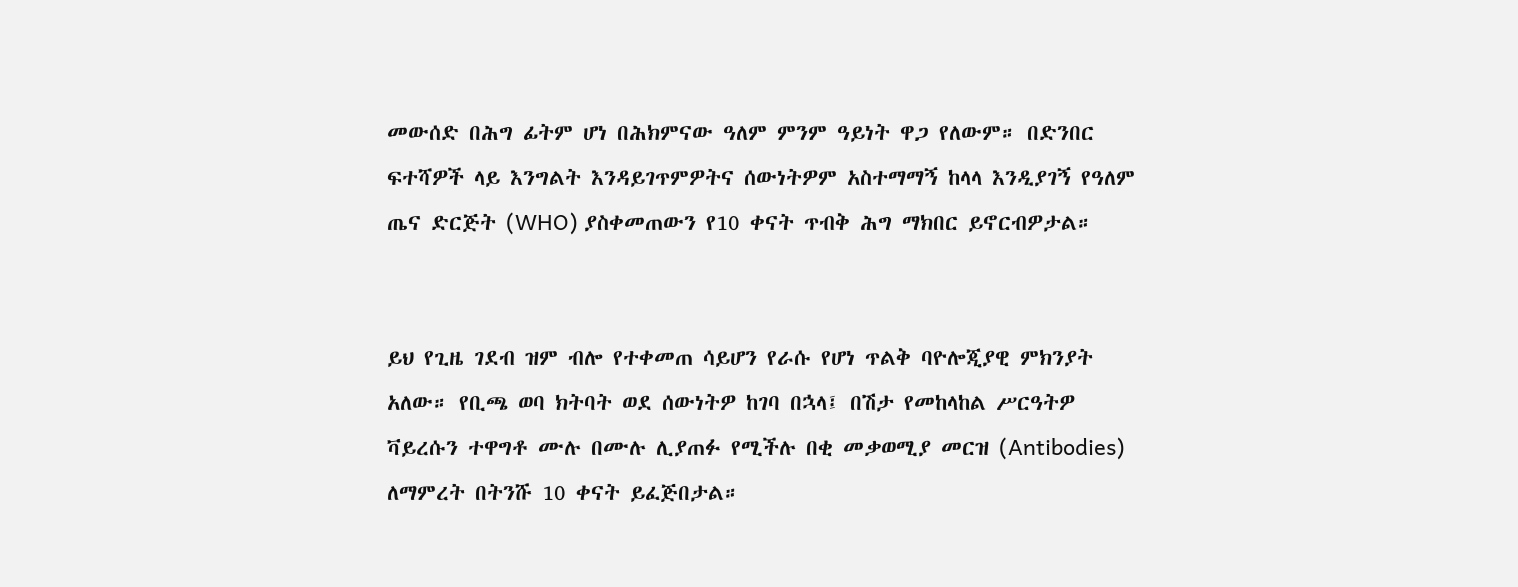መውሰድ በሕግ ፊትም ሆነ በሕክምናው ዓለም ምንም ዓይነት ዋጋ የለውም። በድንበር ፍተሻዎች ላይ እንግልት እንዳይገጥምዎትና ሰውነትዎም አስተማማኝ ከላላ እንዲያገኝ የዓለም ጤና ድርጅት (WHO) ያስቀመጠውን የ10 ቀናት ጥብቅ ሕግ ማክበር ይኖርብዎታል።


ይህ የጊዜ ገደብ ዝም ብሎ የተቀመጠ ሳይሆን የራሱ የሆነ ጥልቅ ባዮሎጂያዊ ምክንያት አለው። የቢጫ ወባ ክትባት ወደ ሰውነትዎ ከገባ በኋላ፤ በሽታ የመከላከል ሥርዓትዎ ቫይረሱን ተዋግቶ ሙሉ በሙሉ ሊያጠፉ የሚችሉ በቂ መቃወሚያ መርዝ (Antibodies) ለማምረት በትንሹ 10 ቀናት ይፈጅበታል።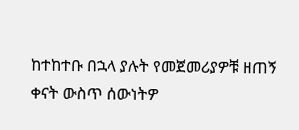ከተከተቡ በኋላ ያሉት የመጀመሪያዎቹ ዘጠኝ ቀናት ውስጥ ሰውነትዎ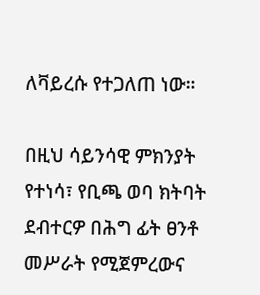ለቫይረሱ የተጋለጠ ነው።

በዚህ ሳይንሳዊ ምክንያት የተነሳ፣ የቢጫ ወባ ክትባት ደብተርዎ በሕግ ፊት ፀንቶ መሥራት የሚጀምረውና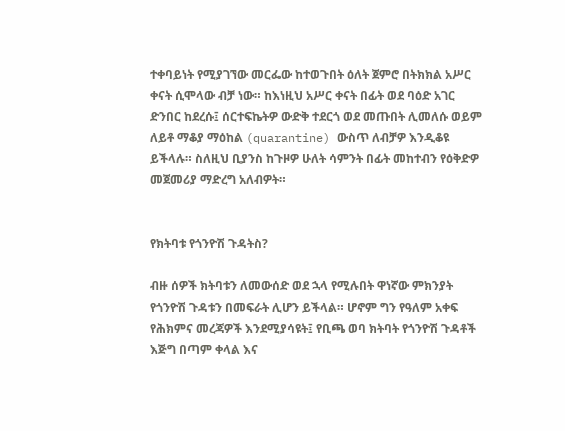ተቀባይነት የሚያገኘው መርፌው ከተወጉበት ዕለት ጀምሮ በትክክል አሥር ቀናት ሲሞላው ብቻ ነው። ከእነዚህ አሥር ቀናት በፊት ወደ ባዕድ አገር ድንበር ከደረሱ፤ ሰርተፍኬትዎ ውድቅ ተደርጎ ወደ መጡበት ሊመለሱ ወይም ለይቶ ማቆያ ማዕከል (quarantine) ውስጥ ለብቻዎ እንዲቆዩ ይችላሉ። ስለዚህ ቢያንስ ከጉዞዎ ሁለት ሳምንት በፊት መከተብን የዕቅድዎ መጀመሪያ ማድረግ አለብዎት።


የክትባቱ የጎንዮሽ ጉዳትስ?

ብዙ ሰዎች ክትባቱን ለመውሰድ ወደ ኋላ የሚሉበት ዋነኛው ምክንያት የጎንዮሽ ጉዳቱን በመፍራት ሊሆን ይችላል። ሆኖም ግን የዓለም አቀፍ የሕክምና መረጃዎች እንደሚያሳዩት፤ የቢጫ ወባ ክትባት የጎንዮሽ ጉዳቶች እጅግ በጣም ቀላል እና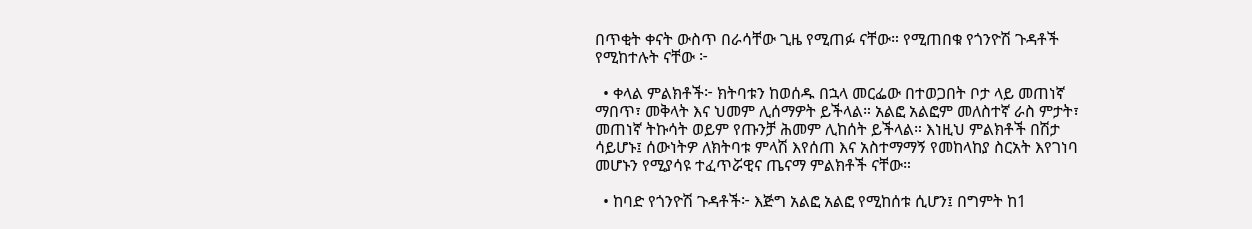በጥቂት ቀናት ውስጥ በራሳቸው ጊዜ የሚጠፉ ናቸው። የሚጠበቁ የጎንዮሽ ጉዳቶች የሚከተሉት ናቸው ፦

  • ቀላል ምልክቶች፦ ክትባቱን ከወሰዱ በኋላ መርፌው በተወጋበት ቦታ ላይ መጠነኛ ማበጥ፣ መቅላት እና ህመም ሊሰማዎት ይችላል። አልፎ አልፎም መለስተኛ ራስ ምታት፣ መጠነኛ ትኩሳት ወይም የጡንቻ ሕመም ሊከሰት ይችላል። እነዚህ ምልክቶች በሽታ ሳይሆኑ፤ ሰውነትዎ ለክትባቱ ምላሽ እየሰጠ እና አስተማማኝ የመከላከያ ስርአት እየገነባ መሆኑን የሚያሳዩ ተፈጥሯዊና ጤናማ ምልክቶች ናቸው።

  • ከባድ የጎንዮሽ ጉዳቶች፦ እጅግ አልፎ አልፎ የሚከሰቱ ሲሆን፤ በግምት ከ1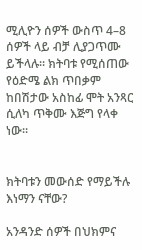ሚሊዮን ሰዎች ውስጥ 4–8 ሰዎች ላይ ብቻ ሊያጋጥሙ ይችላሉ። ክትባቱ የሚሰጠው የዕድሜ ልክ ጥበቃም ከበሽታው አስከፊ ሞት አንጻር ሲለካ ጥቅሙ እጅግ የላቀ ነው።


ክትባቱን መውሰድ የማይችሉ እነማን ናቸው?

አንዳንድ ሰዎች በህክምና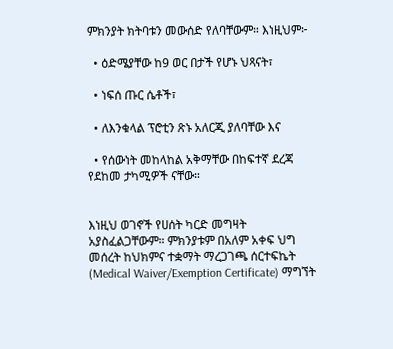ምክንያት ክትባቱን መውሰድ የለባቸውም። እነዚህም፦

  • ዕድሜያቸው ከ9 ወር በታች የሆኑ ህጻናት፣

  • ነፍሰ ጡር ሴቶች፣

  • ለእንቁላል ፕሮቲን ጽኑ አለርጂ ያለባቸው እና

  • የሰውነት መከላከል አቅማቸው በከፍተኛ ደረጃ የደከመ ታካሚዎች ናቸው።


እነዚህ ወገኖች የሀሰት ካርድ መግዛት አያስፈልጋቸውም። ምክንያቱም በአለም አቀፍ ህግ መሰረት ከህክምና ተቋማት ማረጋገጫ ሰርተፍኬት (Medical Waiver/Exemption Certificate) ማግኘት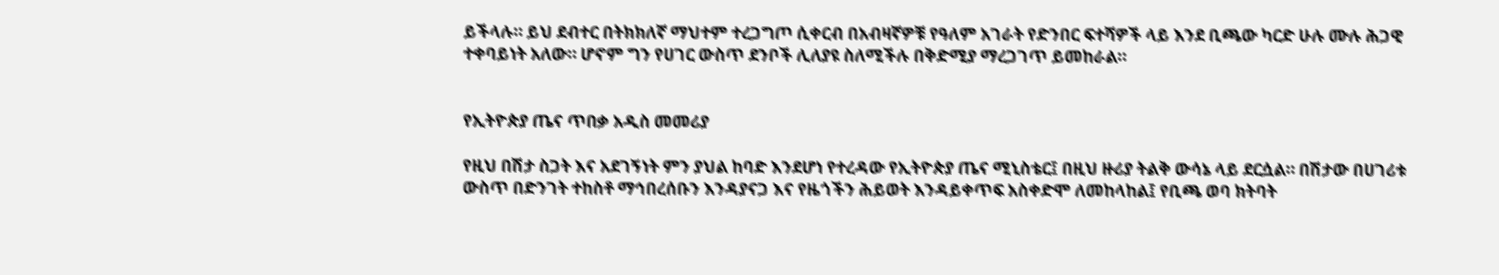ይችላሉ። ይህ ደብተር በትክክለኛ ማህተም ተረጋግጦ ሲቀርብ በአብዛኛዎቹ የዓለም አገራት የድንበር ፍተሻዎች ላይ እንደ ቢጫው ካርድ ሁሉ ሙሉ ሕጋዊ ተቀባይነት አለው። ሆኖም ግን የሀገር ውስጥ ደንቦች ሊለያዩ ስለሚችሉ በቅድሚያ ማረጋገጥ ይመከራል።


የኢትዮጵያ ጤና ጥበቃ አዲስ መመሪያ

የዚህ በሽታ ስጋት እና አደገኝነት ምን ያህል ከባድ እንደሆነ የተረዳው የኢትዮጵያ ጤና ሚኒስቴር፤ በዚህ ዙሪያ ትልቅ ውሳኔ ላይ ደርሷል። በሽታው በሀገሪቱ ውስጥ በድንገት ተከስቶ ማኅበረሰቡን እንዳያናጋ እና የዜጎችን ሕይወት እንዳይቀጥፍ አስቀድሞ ለመከላከል፤ የቢጫ ወባ ክትባት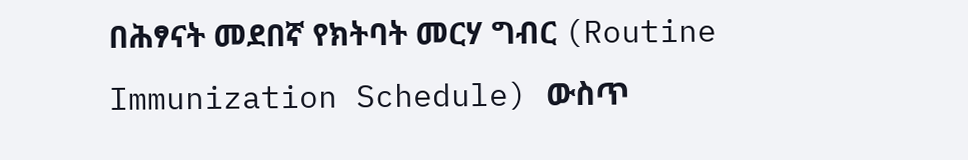በሕፃናት መደበኛ የክትባት መርሃ ግብር (Routine Immunization Schedule) ውስጥ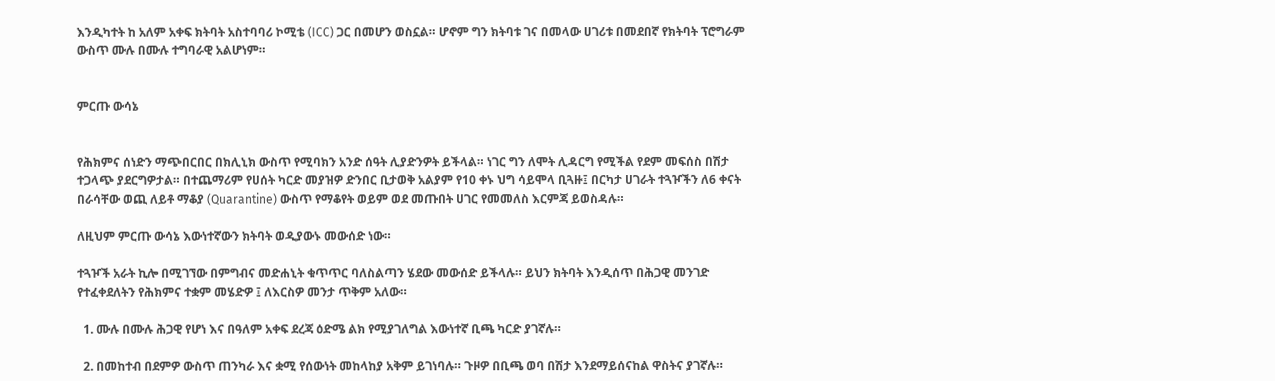እንዲካተት ከ አለም አቀፍ ክትባት አስተባባሪ ኮሚቴ (ICC) ጋር በመሆን ወስኗል። ሆኖም ግን ክትባቱ ገና በመላው ሀገሪቱ በመደበኛ የክትባት ፕሮግራም ውስጥ ሙሉ በሙሉ ተግባራዊ አልሆነም።


ምርጡ ውሳኔ


የሕክምና ሰነድን ማጭበርበር በክሊኒክ ውስጥ የሚባክን አንድ ሰዓት ሊያድንዎት ይችላል። ነገር ግን ለሞት ሊዳርግ የሚችል የደም መፍሰስ በሽታ ተጋላጭ ያደርግዎታል። በተጨማሪም የሀሰት ካርድ መያዝዎ ድንበር ቢታወቅ አልያም የ10 ቀኑ ህግ ሳይሞላ ቢጓዙ፤ በርካታ ሀገራት ተጓዦችን ለ6 ቀናት በራሳቸው ወጪ ለይቶ ማቆያ (Quarantine) ውስጥ የማቆየት ወይም ወደ መጡበት ሀገር የመመለስ እርምጃ ይወስዳሉ።

ለዚህም ምርጡ ውሳኔ እውነተኛውን ክትባት ወዲያውኑ መውሰድ ነው።

ተጓዦች አራት ኪሎ በሚገኘው በምግብና መድሐኒት ቁጥጥር ባለስልጣን ሄደው መውሰድ ይችላሉ። ይህን ክትባት እንዲሰጥ በሕጋዊ መንገድ የተፈቀደለትን የሕክምና ተቋም መሄድዎ ፤ ለእርስዎ መንታ ጥቅም አለው።

  1. ሙሉ በሙሉ ሕጋዊ የሆነ እና በዓለም አቀፍ ደረጃ ዕድሜ ልክ የሚያገለግል እውነተኛ ቢጫ ካርድ ያገኛሉ።

  2. በመከተብ በደምዎ ውስጥ ጠንካራ እና ቋሚ የሰውነት መከላከያ አቅም ይገነባሉ። ጉዞዎ በቢጫ ወባ በሽታ እንደማይሰናከል ዋስትና ያገኛሉ።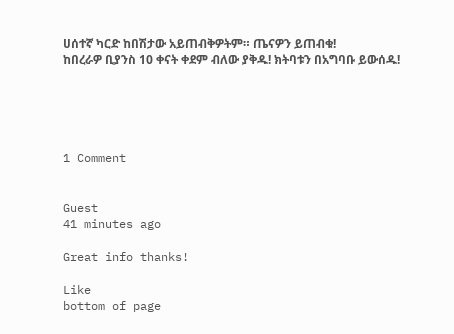ሀሰተኛ ካርድ ከበሽታው አይጠብቅዎትም። ጤናዎን ይጠብቁ!
ከበረራዎ ቢያንስ 10 ቀናት ቀደም ብለው ያቅዱ! ክትባቱን በአግባቡ ይውሰዱ!





1 Comment


Guest
41 minutes ago

Great info thanks!

Like
bottom of page